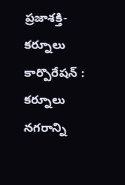ప్రజాశక్తి-కర్నూలు కార్పొరేషన్ : కర్నూలు నగరాన్ని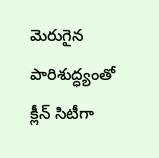మెరుగైన పారిశుద్ధ్యంతో క్లీన్ సిటీగా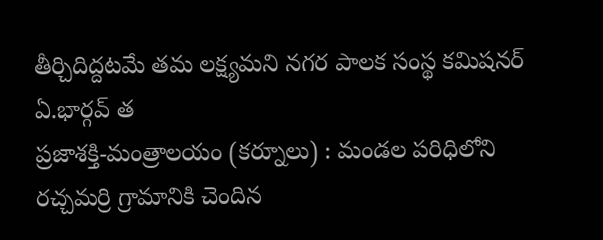తీర్చిదిద్దటమే తమ లక్ష్యమని నగర పాలక సంస్థ కమిషనర్ ఏ.భార్గవ్ త
ప్రజాశక్తి-మంత్రాలయం (కర్నూలు) : మండల పరిధిలోని రచ్చమర్రి గ్రామానికి చెందిన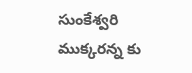సుంకేశ్వరి ముక్కరన్న కు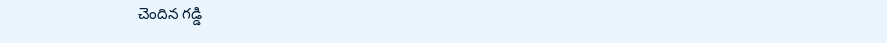చెందిన గడ్డి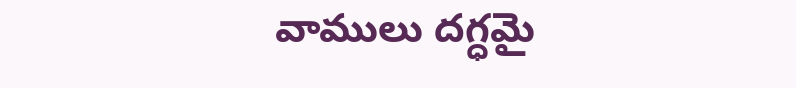వాములు దగ్ధమై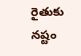రైతుకు నష్టం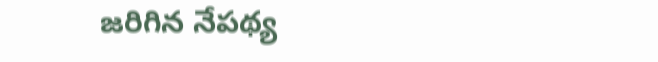జరిగిన నేపథ్య